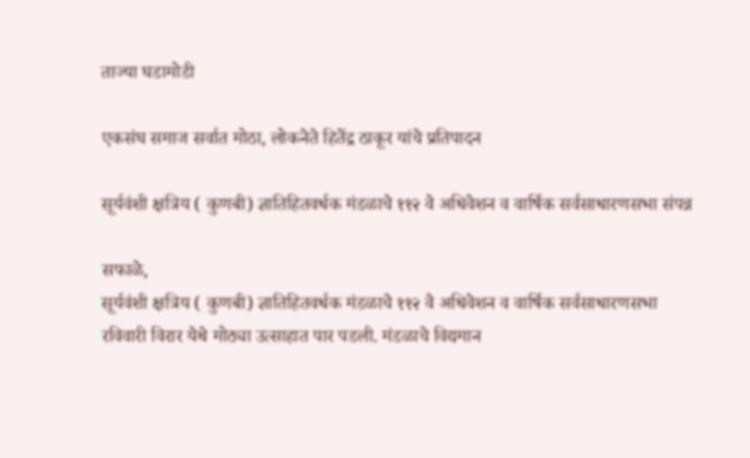ताज्या घडामोडी

एकसंघ समाज सर्वात मोठा, लोकनेते हितेंद्र ठाकूर यांचे प्रतिपादन

सूर्यवंशी क्षत्रिय ( कुणबी) ज्ञातिहितवर्धक मंडळाचे ११२ वे अधिवेशन व वार्षिक सर्वसाधारणसभा संपन्न

सफाळे,
सूर्यवंशी क्षत्रिय ( कुणबी) ज्ञातिहितवर्धक मंडळाचे ११२ वे अधिवेशन व वार्षिक सर्वसाधारणसभा रविवारी विरार येथे मोठ्या उत्साहात पार पडली. मंडळाचे विद्यमान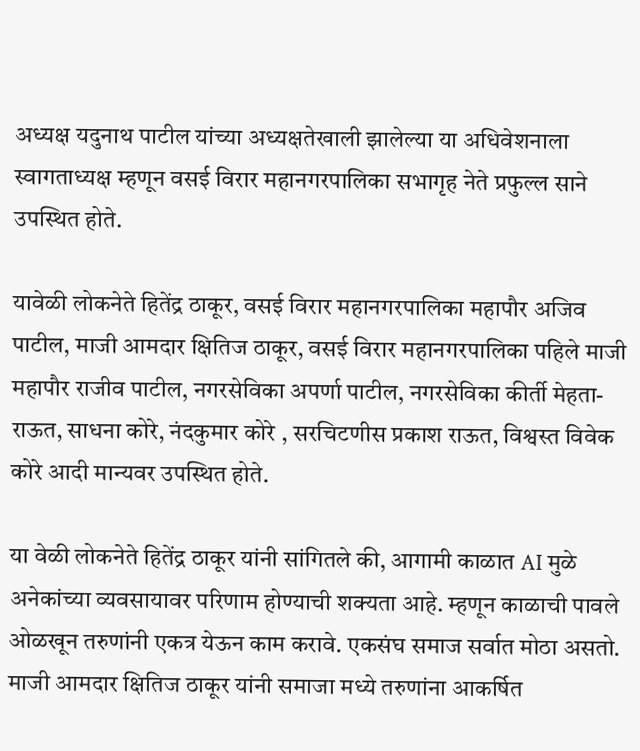अध्यक्ष यदुनाथ पाटील यांच्या अध्यक्षतेखाली झालेल्या या अधिवेशनाला स्वागताध्यक्ष म्हणून वसई विरार महानगरपालिका सभागृह नेते प्रफुल्ल साने उपस्थित होते.

यावेळी लोकनेते हितेंद्र ठाकूर, वसई विरार महानगरपालिका महापौर अजिव पाटील, माजी आमदार क्षितिज ठाकूर, वसई विरार महानगरपालिका पहिले माजी महापौर राजीव पाटील, नगरसेविका अपर्णा पाटील, नगरसेविका कीर्ती मेहता- राऊत, साधना कोरे, नंदकुमार कोरे , सरचिटणीस प्रकाश राऊत, विश्वस्त विवेक कोरे आदी मान्यवर उपस्थित होते.

या वेळी लोकनेते हितेंद्र ठाकूर यांनी सांगितले की, आगामी काळात AI मुळे अनेकांच्या व्यवसायावर परिणाम होण्याची शक्यता आहे. म्हणून काळाची पावले ओळखून तरुणांनी एकत्र येऊन काम करावे. एकसंघ समाज सर्वात मोठा असतो. माजी आमदार क्षितिज ठाकूर यांनी समाजा मध्ये तरुणांना आकर्षित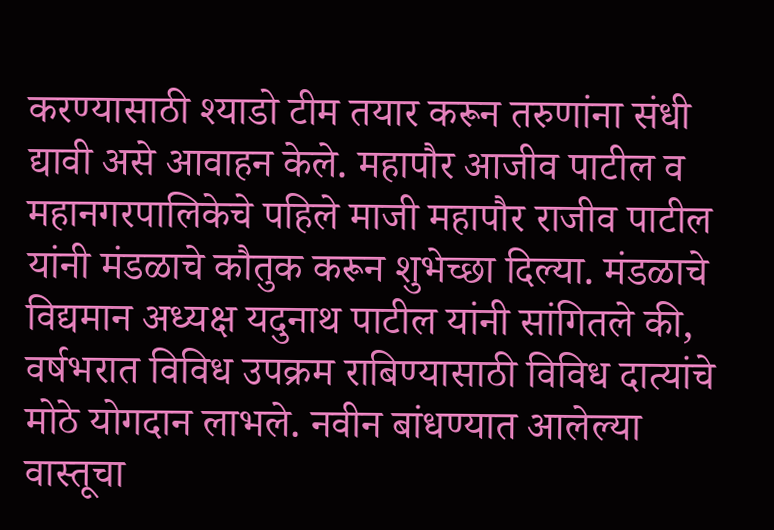करण्यासाठी श्याडो टीम तयार करून तरुणांना संधी द्यावी असे आवाहन केले. महापौर आजीव पाटील व महानगरपालिकेचे पहिले माजी महापौर राजीव पाटील यांनी मंडळाचे कौतुक करून शुभेच्छा दिल्या. मंडळाचे विद्यमान अध्यक्ष यदुनाथ पाटील यांनी सांगितले की, वर्षभरात विविध उपक्रम राबिण्यासाठी विविध दात्यांचे मोठे योगदान लाभले. नवीन बांधण्यात आलेल्या वास्तूचा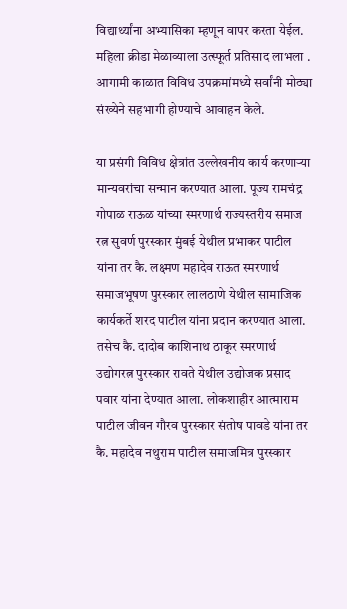विद्यार्थ्यांना अभ्यासिका म्हणून वापर करता येईल. महिला क्रीडा मेळाव्याला उत्स्फूर्त प्रतिसाद लाभला . आगामी काळात विविध उपक्रमांमध्ये सर्वांनी मोठ्या संख्येने सहभागी होण्याचे आवाहन केले.

या प्रसंगी विविध क्षेत्रांत उल्लेखनीय कार्य करणाऱ्या मान्यवरांचा सन्मान करण्यात आला. पूज्य रामचंद्र गोपाळ राऊळ यांच्या स्मरणार्थ राज्यस्तरीय समाज रत्न सुवर्ण पुरस्कार मुंबई येथील प्रभाकर पाटील यांना तर कै. लक्ष्मण महादेव राऊत स्मरणार्थ समाजभूषण पुरस्कार लालठाणे येथील सामाजिक कार्यकर्ते शरद पाटील यांना प्रदान करण्यात आला. तसेच कै. दादोब काशिनाथ ठाकूर स्मरणार्थ उद्योगरत्न पुरस्कार रावते येथील उद्योजक प्रसाद पवार यांना देण्यात आला. लोकशाहीर आत्माराम पाटील जीवन गौरव पुरस्कार संतोष पावडे यांना तर कै. महादेव नथुराम पाटील समाजमित्र पुरस्कार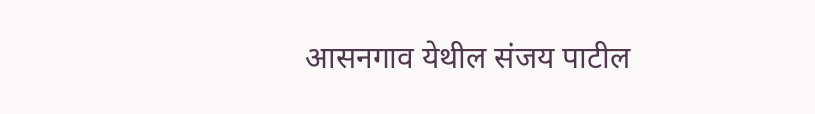आसनगाव येथील संजय पाटील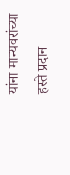यांना मान्यवरांच्या हस्ते प्रदान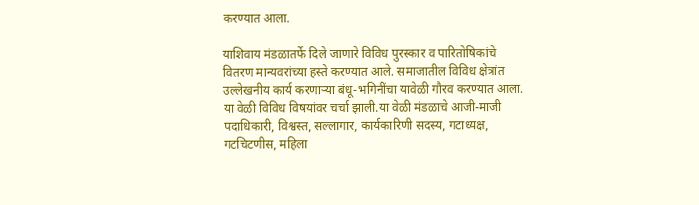करण्यात आला.

याशिवाय मंडळातर्फे दिले जाणारे विविध पुरस्कार व पारितोषिकांचे वितरण मान्यवरांच्या हस्ते करण्यात आले. समाजातील विविध क्षेत्रांत उल्लेखनीय कार्य करणाऱ्या बंधू-भगिनींचा यावेळी गौरव करण्यात आला. या वेळी विविध विषयांवर चर्चा झाली.या वेळी मंडळाचे आजी-माजी पदाधिकारी, विश्वस्त, सल्लागार, कार्यकारिणी सदस्य, गटाध्यक्ष, गटचिटणीस, महिला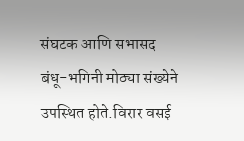संघटक आणि सभासद बंधू-भगिनी मोठ्या संख्येने उपस्थित होते.विरार वसई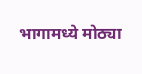भागामध्ये मोठ्या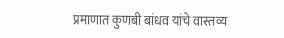प्रमाणात कुणबी बांधव यांचे वास्तव्य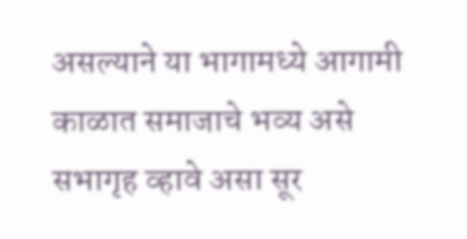असल्याने या भागामध्ये आगामी काळात समाजाचे भव्य असे सभागृह व्हावे असा सूर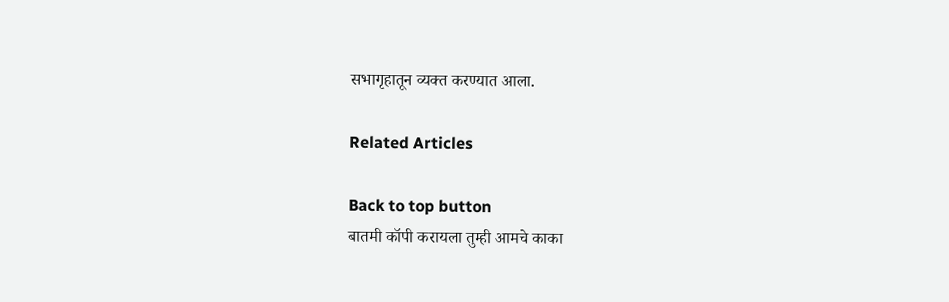सभागृहातून व्यक्त करण्यात आला.

Related Articles

Back to top button
बातमी कॉपी करायला तुम्ही आमचे काका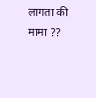लागता की मामा ??